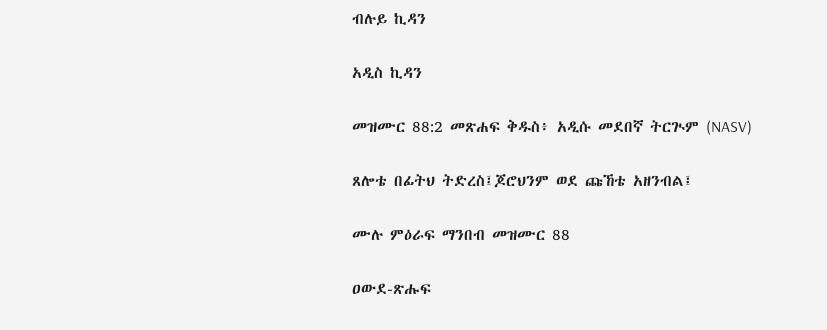ብሉይ ኪዳን

አዲስ ኪዳን

መዝሙር 88:2 መጽሐፍ ቅዱስ፥ አዲሱ መደበኛ ትርጒም (NASV)

ጸሎቴ በፊትህ ትድረስ፤ጆሮህንም ወደ ጩኸቴ አዘንብል፤

ሙሉ ምዕራፍ ማንበብ መዝሙር 88

ዐውደ-ጽሑፍ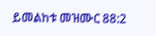ይመልከቱ መዝሙር 88:2